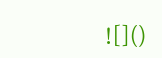![]()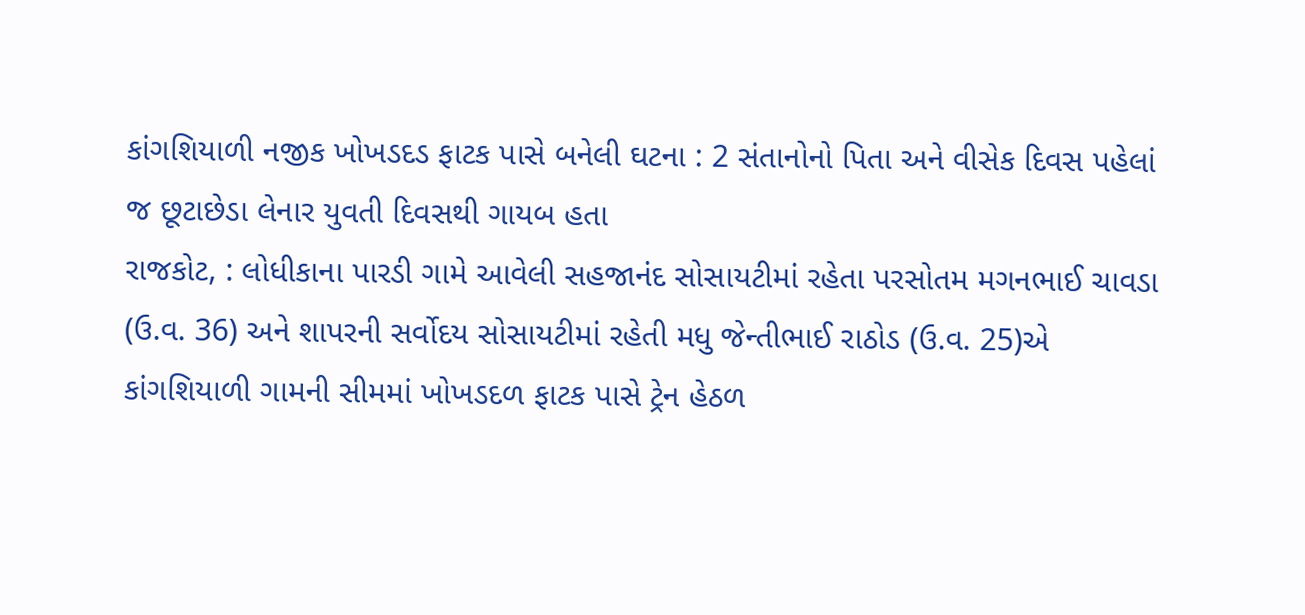કાંગશિયાળી નજીક ખોખડદડ ફાટક પાસે બનેલી ઘટના : 2 સંતાનોનો પિતા અને વીસેક દિવસ પહેલાં જ છૂટાછેડા લેનાર યુવતી દિવસથી ગાયબ હતા
રાજકોટ, : લોધીકાના પારડી ગામે આવેલી સહજાનંદ સોસાયટીમાં રહેતા પરસોતમ મગનભાઈ ચાવડા (ઉ.વ. 36) અને શાપરની સર્વોદય સોસાયટીમાં રહેતી મધુ જેન્તીભાઈ રાઠોડ (ઉ.વ. 25)એ કાંગશિયાળી ગામની સીમમાં ખોખડદળ ફાટક પાસે ટ્રેન હેઠળ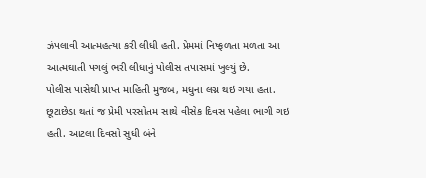ઝંપલાવી આત્મહત્યા કરી લીધી હતી. પ્રેમમાં નિષ્ફળતા મળતા આ આત્મઘાતી પગલું ભરી લીધાનું પોલીસ તપાસમાં ખુલ્યું છે.
પોલીસ પાસેથી પ્રાપ્ત માહિતી મુજબ, મધુના લગ્ન થઇ ગયા હતા. છૂટાછેડા થતાં જ પ્રેમી પરસોતમ સાથે વીસેક દિવસ પહેલા ભાગી ગઇ હતી. આટલા દિવસો સુધી બંને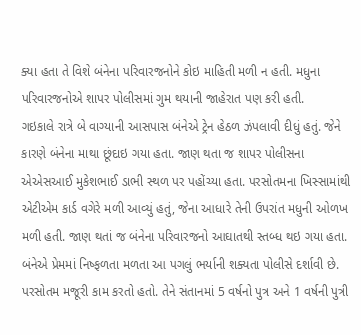ક્યા હતા તે વિશે બંનેના પરિવારજનોને કોઇ માહિતી મળી ન હતી. મધુના પરિવારજનોએ શાપર પોલીસમાં ગુમ થયાની જાહેરાત પણ કરી હતી.
ગઇકાલે રાત્રે બે વાગ્યાની આસપાસ બંનેએ ટ્રેન હેઠળ ઝંપલાવી દીધું હતું. જેને કારણે બંનેના માથા છૂંદાઇ ગયા હતા. જાણ થતા જ શાપર પોલીસના એએસઆઈ મુકેશભાઈ ડાભી સ્થળ પર પહોંચ્યા હતા. પરસોતમના ખિસ્સામાંથી એટીએમ કાર્ડ વગેરે મળી આવ્યું હતું, જેના આધારે તેની ઉપરાંત મધુની ઓળખ મળી હતી. જાણ થતાં જ બંનેના પરિવારજનો આઘાતથી સ્તબ્ધ થઇ ગયા હતા. બંનેએ પ્રેમમાં નિષ્ફળતા મળતા આ પગલું ભર્યાની શક્યતા પોલીસે દર્શાવી છે. પરસોતમ મજૂરી કામ કરતો હતો. તેને સંતાનમાં 5 વર્ષનો પુત્ર અને 1 વર્ષની પુત્રી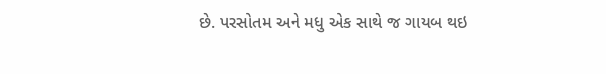છે. પરસોતમ અને મધુ એક સાથે જ ગાયબ થઇ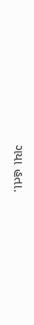ગયા હતા.